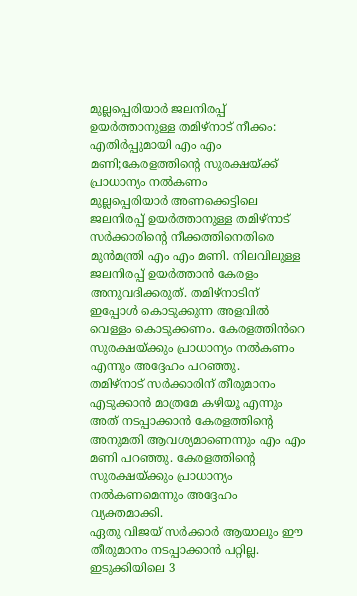മുല്ലപ്പെരിയാർ ജലനിരപ്പ് ഉയർത്താനുള്ള തമിഴ്നാട് നീക്കം: എതിർപ്പുമായി എം എം മണി;കേരളത്തിന്റെ സുരക്ഷയ്ക്ക് പ്രാധാന്യം നൽകണം
മുല്ലപ്പെരിയാർ അണക്കെട്ടിലെ ജലനിരപ്പ് ഉയർത്താനുള്ള തമിഴ്നാട് സർക്കാരിന്റെ നീക്കത്തിനെതിരെ മുൻമന്ത്രി എം എം മണി. നിലവിലുള്ള ജലനിരപ്പ് ഉയർത്താൻ കേരളം അനുവദിക്കരുത്. തമിഴ്നാടിന് ഇപ്പോൾ കൊടുക്കുന്ന അളവിൽ വെള്ളം കൊടുക്കണം. കേരളത്തിൻറെ സുരക്ഷയ്ക്കും പ്രാധാന്യം നൽകണം എന്നും അദ്ദേഹം പറഞ്ഞു.
തമിഴ്നാട് സർക്കാരിന് തീരുമാനം എടുക്കാൻ മാത്രമേ കഴിയൂ എന്നും അത് നടപ്പാക്കാൻ കേരളത്തിന്റെ അനുമതി ആവശ്യമാണെന്നും എം എം മണി പറഞ്ഞു. കേരളത്തിന്റെ സുരക്ഷയ്ക്കും പ്രാധാന്യം നൽകണമെന്നും അദ്ദേഹം വ്യക്തമാക്കി.
ഏതു വിജയ് സർക്കാർ ആയാലും ഈ തീരുമാനം നടപ്പാക്കാൻ പറ്റില്ല. ഇടുക്കിയിലെ 3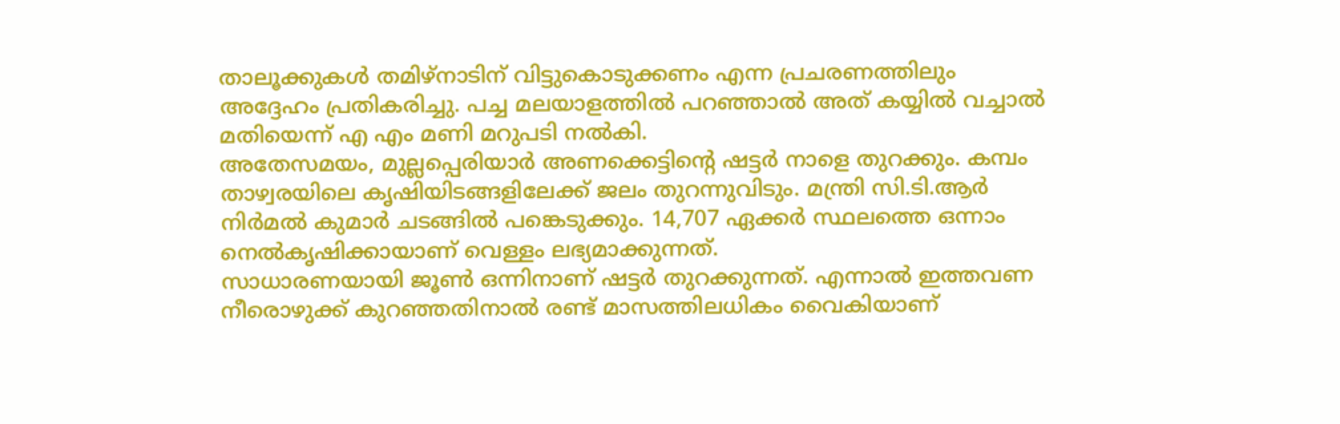താലൂക്കുകൾ തമിഴ്നാടിന് വിട്ടുകൊടുക്കണം എന്ന പ്രചരണത്തിലും അദ്ദേഹം പ്രതികരിച്ചു. പച്ച മലയാളത്തിൽ പറഞ്ഞാൽ അത് കയ്യിൽ വച്ചാൽ മതിയെന്ന് എ എം മണി മറുപടി നൽകി.
അതേസമയം, മുല്ലപ്പെരിയാർ അണക്കെട്ടിന്റെ ഷട്ടർ നാളെ തുറക്കും. കമ്പം താഴ്വരയിലെ കൃഷിയിടങ്ങളിലേക്ക് ജലം തുറന്നുവിടും. മന്ത്രി സി.ടി.ആർ നിർമൽ കുമാർ ചടങ്ങിൽ പങ്കെടുക്കും. 14,707 ഏക്കർ സ്ഥലത്തെ ഒന്നാം നെൽകൃഷിക്കായാണ് വെള്ളം ലഭ്യമാക്കുന്നത്.
സാധാരണയായി ജൂൺ ഒന്നിനാണ് ഷട്ടർ തുറക്കുന്നത്. എന്നാൽ ഇത്തവണ നീരൊഴുക്ക് കുറഞ്ഞതിനാൽ രണ്ട് മാസത്തിലധികം വൈകിയാണ്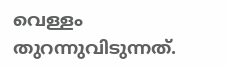വെള്ളം തുറന്നുവിടുന്നത്.